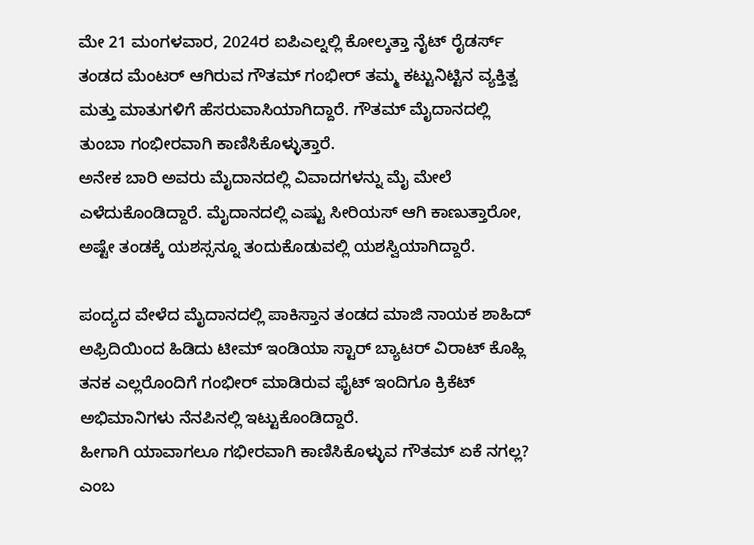ಮೇ 21 ಮಂಗಳವಾರ, 2024ರ ಐಪಿಎಲ್ನಲ್ಲಿ ಕೋಲ್ಕತ್ತಾ ನೈಟ್ ರೈಡರ್ಸ್ ತಂಡದ ಮೆಂಟರ್ ಆಗಿರುವ ಗೌತಮ್ ಗಂಭೀರ್ ತಮ್ಮ ಕಟ್ಟುನಿಟ್ಟಿನ ವ್ಯಕ್ತಿತ್ವ ಮತ್ತು ಮಾತುಗಳಿಗೆ ಹೆಸರುವಾಸಿಯಾಗಿದ್ದಾರೆ. ಗೌತಮ್ ಮೈದಾನದಲ್ಲಿ ತುಂಬಾ ಗಂಭೀರವಾಗಿ ಕಾಣಿಸಿಕೊಳ್ಳುತ್ತಾರೆ.
ಅನೇಕ ಬಾರಿ ಅವರು ಮೈದಾನದಲ್ಲಿ ವಿವಾದಗಳನ್ನು ಮೈ ಮೇಲೆ ಎಳೆದುಕೊಂಡಿದ್ದಾರೆ. ಮೈದಾನದಲ್ಲಿ ಎಷ್ಟು ಸೀರಿಯಸ್ ಆಗಿ ಕಾಣುತ್ತಾರೋ, ಅಷ್ಟೇ ತಂಡಕ್ಕೆ ಯಶಸ್ಸನ್ನೂ ತಂದುಕೊಡುವಲ್ಲಿ ಯಶಸ್ವಿಯಾಗಿದ್ದಾರೆ.

ಪಂದ್ಯದ ವೇಳೆದ ಮೈದಾನದಲ್ಲಿ ಪಾಕಿಸ್ತಾನ ತಂಡದ ಮಾಜಿ ನಾಯಕ ಶಾಹಿದ್ ಅಫ್ರಿದಿಯಿಂದ ಹಿಡಿದು ಟೀಮ್ ಇಂಡಿಯಾ ಸ್ಟಾರ್ ಬ್ಯಾಟರ್ ವಿರಾಟ್ ಕೊಹ್ಲಿ ತನಕ ಎಲ್ಲರೊಂದಿಗೆ ಗಂಭೀರ್ ಮಾಡಿರುವ ಫೈಟ್ ಇಂದಿಗೂ ಕ್ರಿಕೆಟ್ ಅಭಿಮಾನಿಗಳು ನೆನಪಿನಲ್ಲಿ ಇಟ್ಟುಕೊಂಡಿದ್ದಾರೆ.
ಹೀಗಾಗಿ ಯಾವಾಗಲೂ ಗಭೀರವಾಗಿ ಕಾಣಿಸಿಕೊಳ್ಳುವ ಗೌತಮ್ ಏಕೆ ನಗಲ್ಲ? ಎಂಬ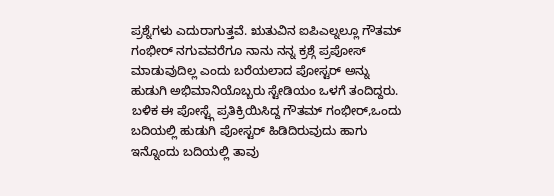ಪ್ರಶ್ನೆಗಳು ಎದುರಾಗುತ್ತವೆ. ಋತುವಿನ ಐಪಿಎಲ್ನಲ್ಲೂ ಗೌತಮ್ ಗಂಭೀರ್ ನಗುವವರೆಗೂ ನಾನು ನನ್ನ ಕ್ರಶ್ಗೆ ಪ್ರಪೋಸ್ ಮಾಡುವುದಿಲ್ಲ ಎಂದು ಬರೆಯಲಾದ ಪೋಸ್ಟರ್ ಅನ್ನು ಹುಡುಗಿ ಅಭಿಮಾನಿಯೊಬ್ಬರು ಸ್ಟೇಡಿಯಂ ಒಳಗೆ ತಂದಿದ್ದರು.
ಬಳಿಕ ಈ ಪೋಸ್ಟ್ಗೆ ಪ್ರತಿಕ್ರಿಯಿಸಿದ್ದ ಗೌತಮ್ ಗಂಭೀರ್,ಒಂದು ಬದಿಯಲ್ಲಿ ಹುಡುಗಿ ಪೋಸ್ಟರ್ ಹಿಡಿದಿರುವುದು ಹಾಗು ಇನ್ನೊಂದು ಬದಿಯಲ್ಲಿ ತಾವು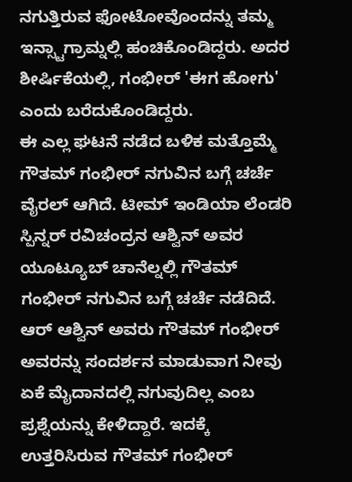ನಗುತ್ತಿರುವ ಫೋಟೋವೊಂದನ್ನು ತಮ್ಮ ಇನ್ಸ್ಟಾಗ್ರಾಮ್ನಲ್ಲಿ ಹಂಚಿಕೊಂಡಿದ್ದರು. ಅದರ ಶೀರ್ಷಿಕೆಯಲ್ಲಿ, ಗಂಭೀರ್ 'ಈಗ ಹೋಗು' ಎಂದು ಬರೆದುಕೊಂಡಿದ್ದರು.
ಈ ಎಲ್ಲ ಘಟನೆ ನಡೆದ ಬಳಿಕ ಮತ್ತೊಮ್ಮೆ ಗೌತಮ್ ಗಂಭೀರ್ ನಗುವಿನ ಬಗ್ಗೆ ಚರ್ಚೆ ವೈರಲ್ ಆಗಿದೆ. ಟೀಮ್ ಇಂಡಿಯಾ ಲೆಂಡರಿ ಸ್ಪಿನ್ನರ್ ರವಿಚಂದ್ರನ ಆಶ್ವಿನ್ ಅವರ ಯೂಟ್ಯೂಬ್ ಚಾನೆಲ್ನಲ್ಲಿ ಗೌತಮ್ ಗಂಭೀರ್ ನಗುವಿನ ಬಗ್ಗೆ ಚರ್ಚೆ ನಡೆದಿದೆ.
ಆರ್ ಆಶ್ವಿನ್ ಅವರು ಗೌತಮ್ ಗಂಭೀರ್ ಅವರನ್ನು ಸಂದರ್ಶನ ಮಾಡುವಾಗ ನೀವು ಏಕೆ ಮೈದಾನದಲ್ಲಿ ನಗುವುದಿಲ್ಲ ಎಂಬ ಪ್ರಶ್ನೆಯನ್ನು ಕೇಳಿದ್ದಾರೆ. ಇದಕ್ಕೆ ಉತ್ತರಿಸಿರುವ ಗೌತಮ್ ಗಂಭೀರ್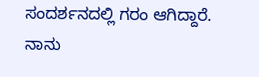ಸಂದರ್ಶನದಲ್ಲಿ ಗರಂ ಆಗಿದ್ದಾರೆ.
ನಾನು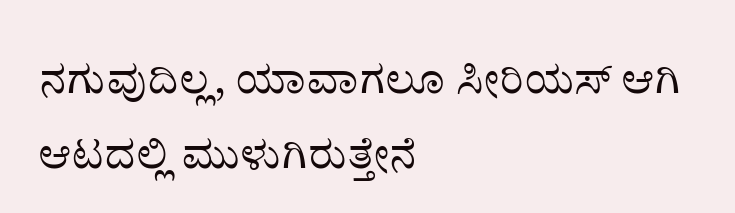ನಗುವುದಿಲ್ಲ, ಯಾವಾಗಲೂ ಸೀರಿಯಸ್ ಆಗಿ ಆಟದಲ್ಲಿ ಮುಳುಗಿರುತ್ತೇನೆ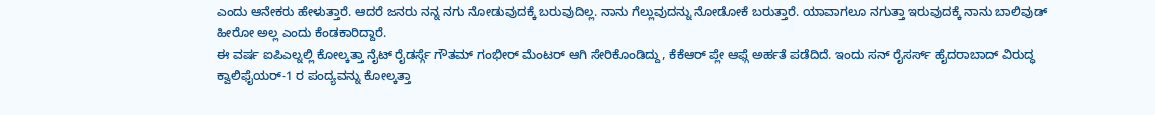ಎಂದು ಆನೇಕರು ಹೇಳುತ್ತಾರೆ. ಆದರೆ ಜನರು ನನ್ನ ನಗು ನೋಡುವುದಕ್ಕೆ ಬರುವುದಿಲ್ಲ. ನಾನು ಗೆಲ್ಲುವುದನ್ನು ನೋಡೋಕೆ ಬರುತ್ತಾರೆ. ಯಾವಾಗಲೂ ನಗುತ್ತಾ ಇರುವುದಕ್ಕೆ ನಾನು ಬಾಲಿವುಡ್ ಹೀರೋ ಅಲ್ಲ ಎಂದು ಕೆಂಡಕಾರಿದ್ದಾರೆ.
ಈ ವರ್ಷ ಐಪಿಎಲ್ನಲ್ಲಿ ಕೋಲ್ಕತ್ತಾ ನೈಟ್ ರೈಡರ್ಸ್ಗೆ ಗೌತಮ್ ಗಂಭೀರ್ ಮೆಂಟರ್ ಆಗಿ ಸೇರಿಕೊಂಡಿದ್ದು, ಕೆಕೆಆರ್ ಪ್ಲೇ ಆಫ್ಗೆ ಅರ್ಹತೆ ಪಡೆದಿದೆ. ಇಂದು ಸನ್ ರೈಸರ್ಸ್ ಹೈದರಾಬಾದ್ ವಿರುದ್ಧ ಕ್ವಾಲಿಫೈಯರ್-1 ರ ಪಂದ್ಯವನ್ನು ಕೋಲ್ಕತ್ತಾ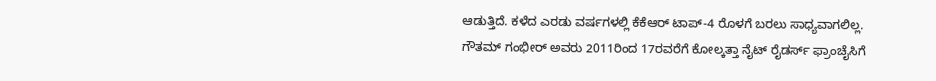ಆಡುತ್ತಿದೆ. ಕಳೆದ ಎರಡು ವರ್ಷಗಳಲ್ಲಿ ಕೆಕೆಆರ್ ಟಾಪ್-4 ರೊಳಗೆ ಬರಲು ಸಾಧ್ಯವಾಗಲಿಲ್ಲ.
ಗೌತಮ್ ಗಂಭೀರ್ ಅವರು 2011ರಿಂದ 17ರವರೆಗೆ ಕೋಲ್ಕತ್ತಾ ನೈಟ್ ರೈಡರ್ಸ್ ಫ್ರಾಂಚೈಸಿಗೆ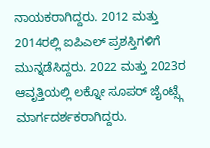ನಾಯಕರಾಗಿದ್ದರು. 2012 ಮತ್ತು 2014ರಲ್ಲಿ ಐಪಿಎಲ್ ಪ್ರಶಸ್ತಿಗಳಿಗೆ ಮುನ್ನಡೆಸಿದ್ದರು. 2022 ಮತ್ತು 2023ರ ಆವೃತ್ತಿಯಲ್ಲಿ ಲಕ್ನೋ ಸೂಪರ್ ಜೈಂಟ್ಸ್ಗೆ ಮಾರ್ಗದರ್ಶಕರಾಗಿದ್ದರು.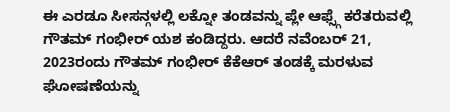ಈ ಎರಡೂ ಸೀಸನ್ಗಳಲ್ಲಿ ಲಕ್ನೋ ತಂಡವನ್ನು ಪ್ಲೇ ಆಫ್ಸ್ಗೆ ಕರೆತರುವಲ್ಲಿ ಗೌತಮ್ ಗಂಭೀರ್ ಯಶ ಕಂಡಿದ್ದರು. ಆದರೆ ನವೆಂಬರ್ 21, 2023ರಂದು ಗೌತಮ್ ಗಂಭೀರ್ ಕೆಕೆಆರ್ ತಂಡಕ್ಕೆ ಮರಳುವ ಘೋಷಣೆಯನ್ನು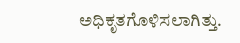ಅಧಿಕೃತಗೊಳಿಸಲಾಗಿತ್ತು.